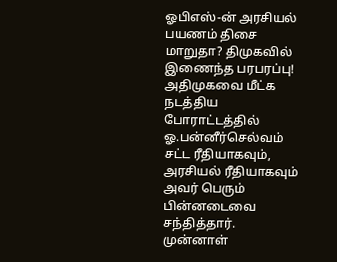ஓபிஎஸ்-ன் அரசியல் பயணம் திசை மாறுதா? திமுகவில் இணைந்த பரபரப்பு!
அதிமுகவை மீட்க நடத்திய போராட்டத்தில் ஓ.பன்னீர்செல்வம் சட்ட ரீதியாகவும், அரசியல் ரீதியாகவும் அவர் பெரும் பின்னடைவை சந்தித்தார்.
முன்னாள்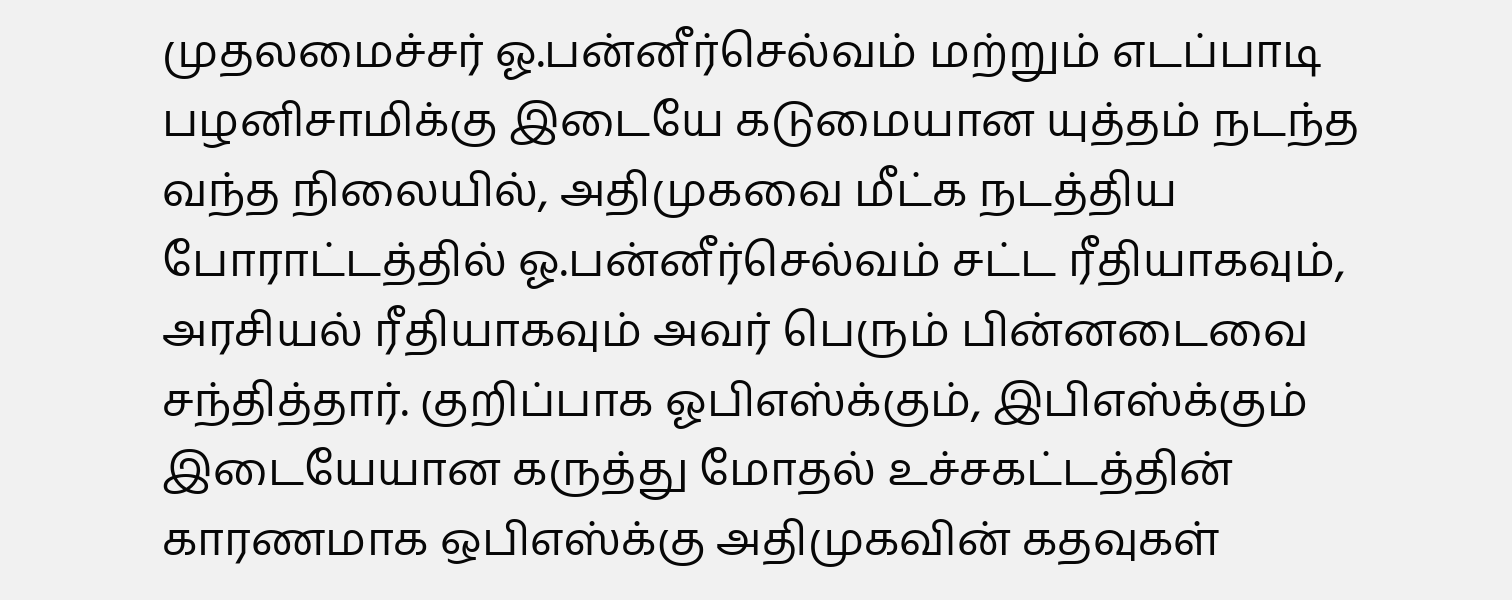முதலமைச்சர் ஓ.பன்னீர்செல்வம் மற்றும் எடப்பாடி பழனிசாமிக்கு இடையே கடுமையான யுத்தம் நடந்த வந்த நிலையில், அதிமுகவை மீட்க நடத்திய போராட்டத்தில் ஓ.பன்னீர்செல்வம் சட்ட ரீதியாகவும், அரசியல் ரீதியாகவும் அவர் பெரும் பின்னடைவை சந்தித்தார். குறிப்பாக ஓபிஎஸ்க்கும், இபிஎஸ்க்கும் இடையேயான கருத்து மோதல் உச்சகட்டத்தின் காரணமாக ஒபிஎஸ்க்கு அதிமுகவின் கதவுகள்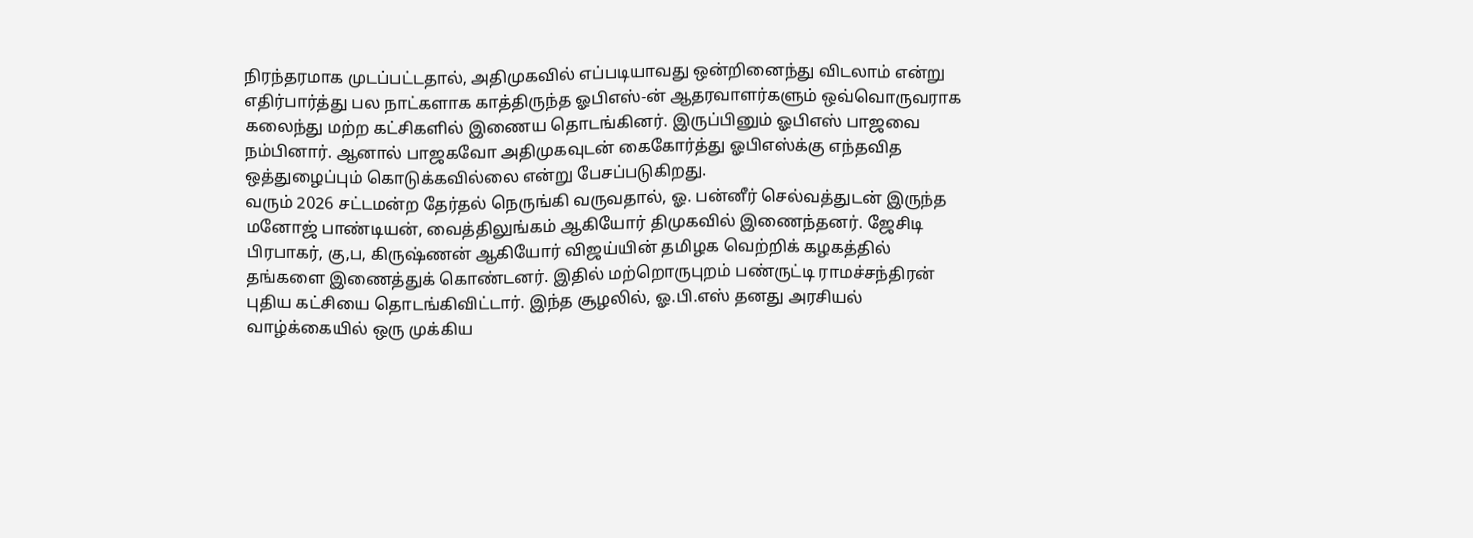நிரந்தரமாக முடப்பட்டதால், அதிமுகவில் எப்படியாவது ஒன்றினைந்து விடலாம் என்று எதிர்பார்த்து பல நாட்களாக காத்திருந்த ஓபிஎஸ்-ன் ஆதரவாளர்களும் ஒவ்வொருவராக கலைந்து மற்ற கட்சிகளில் இணைய தொடங்கினர். இருப்பினும் ஓபிஎஸ் பாஜவை நம்பினார். ஆனால் பாஜகவோ அதிமுகவுடன் கைகோர்த்து ஓபிஎஸ்க்கு எந்தவித ஒத்துழைப்பும் கொடுக்கவில்லை என்று பேசப்படுகிறது.
வரும் 2026 சட்டமன்ற தேர்தல் நெருங்கி வருவதால், ஓ. பன்னீர் செல்வத்துடன் இருந்த மனோஜ் பாண்டியன், வைத்திலுங்கம் ஆகியோர் திமுகவில் இணைந்தனர். ஜேசிடி பிரபாகர், கு,ப, கிருஷ்ணன் ஆகியோர் விஜய்யின் தமிழக வெற்றிக் கழகத்தில் தங்களை இணைத்துக் கொண்டனர். இதில் மற்றொருபுறம் பண்ருட்டி ராமச்சந்திரன் புதிய கட்சியை தொடங்கிவிட்டார். இந்த சூழலில், ஓ.பி.எஸ் தனது அரசியல் வாழ்க்கையில் ஒரு முக்கிய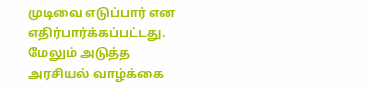முடிவை எடுப்பார் என எதிர்பார்க்கப்பட்டது.
மேலும் அடுத்த அரசியல் வாழ்க்கை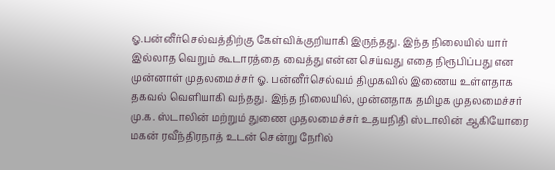ஓ.பன்னீர்செல்வத்திற்கு கேள்விக்குறியாகி இருந்தது. இந்த நிலையில் யார் இல்லாத வெறும் கூடாரத்தை வைத்து என்ன செய்வது எதை நிரூபிப்பது என முன்னாள் முதலமைச்சர் ஓ. பன்னீர்செல்வம் திமுகவில் இணைய உள்ளதாக தகவல் வெளியாகி வந்தது. இந்த நிலையில், முன்னதாக தமிழக முதலமைச்சர் மு.க. ஸ்டாலின் மற்றும் துணை முதலமைச்சர் உதயநிதி ஸ்டாலின் ஆகியோரை மகன் ரவீந்திரநாத் உடன் சென்று நேரில்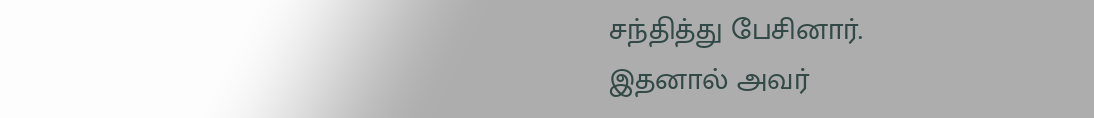சந்தித்து பேசினார்.
இதனால் அவர்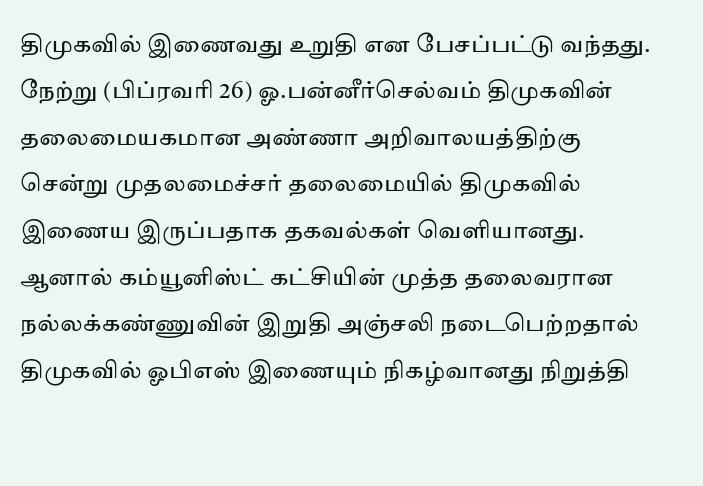திமுகவில் இணைவது உறுதி என பேசப்பட்டு வந்தது. நேற்று (பிப்ரவரி 26) ஓ.பன்னீர்செல்வம் திமுகவின் தலைமையகமான அண்ணா அறிவாலயத்திற்கு சென்று முதலமைச்சர் தலைமையில் திமுகவில் இணைய இருப்பதாக தகவல்கள் வெளியானது. ஆனால் கம்யூனிஸ்ட் கட்சியின் முத்த தலைவரான நல்லக்கண்ணுவின் இறுதி அஞ்சலி நடைபெற்றதால் திமுகவில் ஓபிஎஸ் இணையும் நிகழ்வானது நிறுத்தி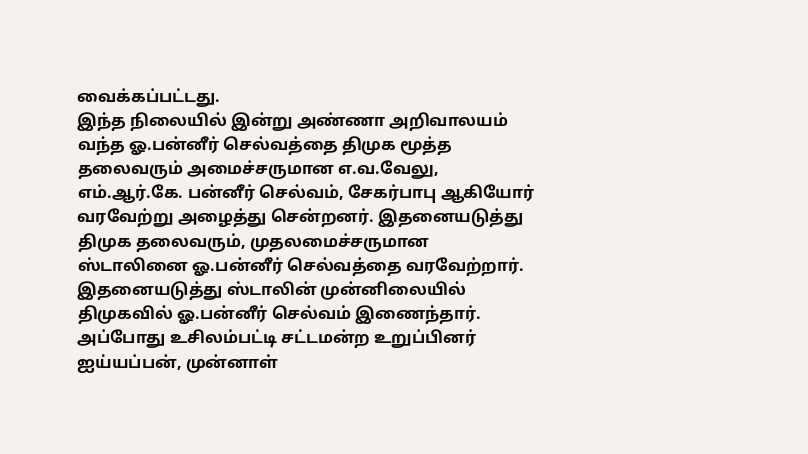வைக்கப்பட்டது.
இந்த நிலையில் இன்று அண்ணா அறிவாலயம் வந்த ஓ.பன்னீர் செல்வத்தை திமுக மூத்த தலைவரும் அமைச்சருமான எ.வ.வேலு, எம்.ஆர்.கே. பன்னீர் செல்வம், சேகர்பாபு ஆகியோர் வரவேற்று அழைத்து சென்றனர். இதனையடுத்து திமுக தலைவரும், முதலமைச்சருமான ஸ்டாலினை ஓ.பன்னீர் செல்வத்தை வரவேற்றார். இதனையடுத்து ஸ்டாலின் முன்னிலையில் திமுகவில் ஓ.பன்னீர் செல்வம் இணைந்தார். அப்போது உசிலம்பட்டி சட்டமன்ற உறுப்பினர் ஐய்யப்பன், முன்னாள்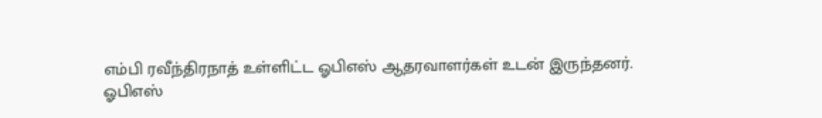எம்பி ரவீந்திரநாத் உள்ளிட்ட ஓபிஎஸ் ஆதரவாளர்கள் உடன் இருந்தனர்.
ஓபிஎஸ்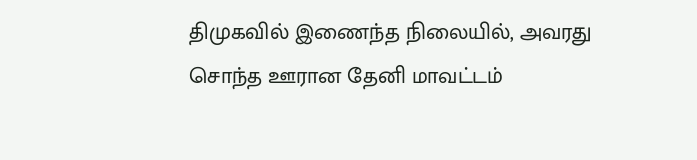திமுகவில் இணைந்த நிலையில், அவரது சொந்த ஊரான தேனி மாவட்டம்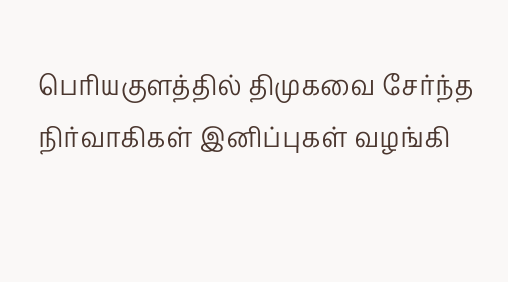பெரியகுளத்தில் திமுகவை சேர்ந்த நிர்வாகிகள் இனிப்புகள் வழங்கி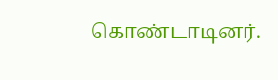கொண்டாடினர்.